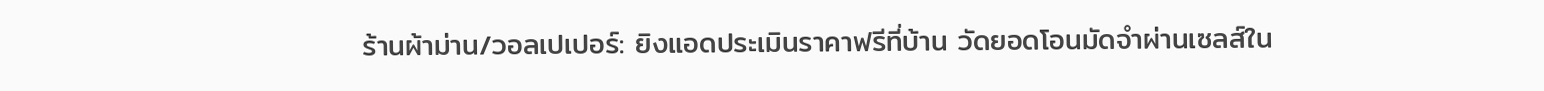ร้านผ้าม่าน/วอลเปเปอร์: ยิงแอดประเมินราคาฟรีที่บ้าน วัดยอดโอนมัดจำผ่านเซลส์ใน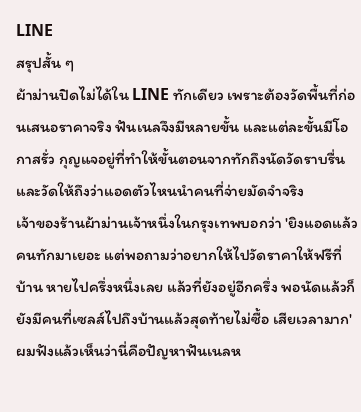LINE
สรุปสั้น ๆ
ผ้าม่านปิดไม่ได้ใน LINE ทักเดียว เพราะต้องวัดพื้นที่ก่อนเสนอราคาจริง ฟันเนลจึงมีหลายขั้น และแต่ละขั้นมีโอกาสรั่ว กุญแจอยู่ที่ทำให้ขั้นตอนจากทักถึงนัดวัดราบรื่น และวัดให้ถึงว่าแอดตัวไหนนำคนที่จ่ายมัดจำจริง
เจ้าของร้านผ้าม่านเจ้าหนึ่งในกรุงเทพบอกว่า 'ยิงแอดแล้วคนทักมาเยอะ แต่พอถามว่าอยากให้ไปวัดราคาให้ฟรีที่บ้าน หายไปครึ่งหนึ่งเลย แล้วที่ยังอยู่อีกครึ่ง พอนัดแล้วก็ยังมีคนที่เซลส์ไปถึงบ้านแล้วสุดท้ายไม่ซื้อ เสียเวลามาก'
ผมฟังแล้วเห็นว่านี่คือปัญหาฟันเนลห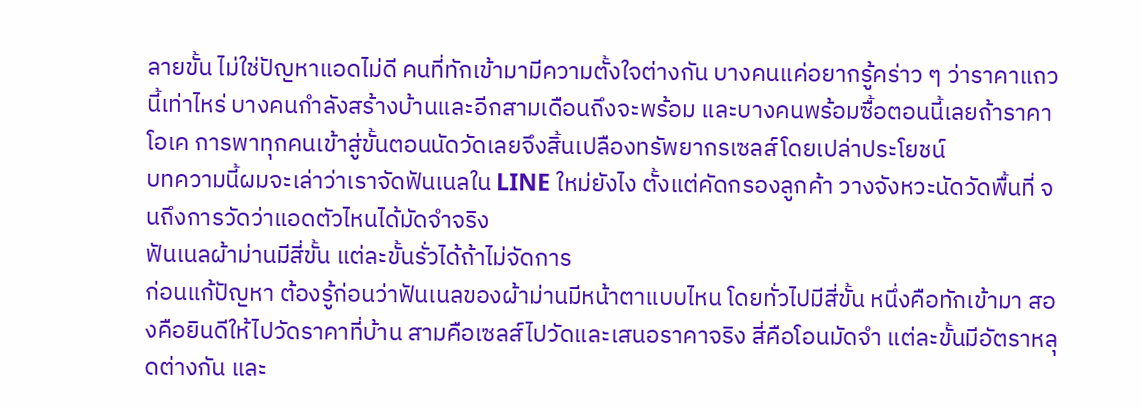ลายขั้น ไม่ใช่ปัญหาแอดไม่ดี คนที่ทักเข้ามามีความตั้งใจต่างกัน บางคนแค่อยากรู้คร่าว ๆ ว่าราคาแถวนี้เท่าไหร่ บางคนกำลังสร้างบ้านและอีกสามเดือนถึงจะพร้อม และบางคนพร้อมซื้อตอนนี้เลยถ้าราคาโอเค การพาทุกคนเข้าสู่ขั้นตอนนัดวัดเลยจึงสิ้นเปลืองทรัพยากรเซลส์โดยเปล่าประโยชน์
บทความนี้ผมจะเล่าว่าเราจัดฟันเนลใน LINE ใหม่ยังไง ตั้งแต่คัดกรองลูกค้า วางจังหวะนัดวัดพื้นที่ จนถึงการวัดว่าแอดตัวไหนได้มัดจำจริง
ฟันเนลผ้าม่านมีสี่ขั้น แต่ละขั้นรั่วได้ถ้าไม่จัดการ
ก่อนแก้ปัญหา ต้องรู้ก่อนว่าฟันเนลของผ้าม่านมีหน้าตาแบบไหน โดยทั่วไปมีสี่ขั้น หนึ่งคือทักเข้ามา สองคือยินดีให้ไปวัดราคาที่บ้าน สามคือเซลส์ไปวัดและเสนอราคาจริง สี่คือโอนมัดจำ แต่ละขั้นมีอัตราหลุดต่างกัน และ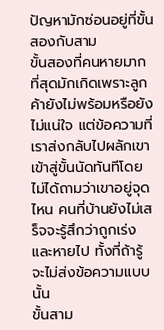ปัญหามักซ่อนอยู่ที่ขั้นสองกับสาม
ขั้นสองที่คนหายมากที่สุดมักเกิดเพราะลูกค้ายังไม่พร้อมหรือยังไม่แน่ใจ แต่ข้อความที่เราส่งกลับไปผลักเขาเข้าสู่ขั้นนัดทันทีโดยไม่ได้ถามว่าเขาอยู่จุดไหน คนที่บ้านยังไม่เสร็จจะรู้สึกว่าถูกเร่งและหายไป ทั้งที่ถ้ารู้จะไม่ส่งข้อความแบบนั้น
ขั้นสาม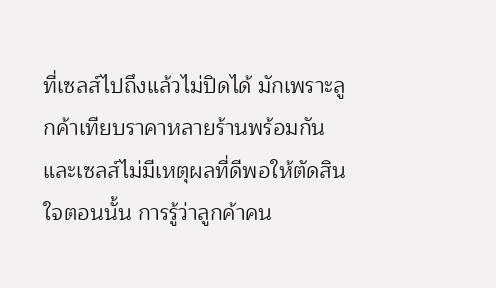ที่เซลส์ไปถึงแล้วไม่ปิดได้ มักเพราะลูกค้าเทียบราคาหลายร้านพร้อมกัน และเซลส์ไม่มีเหตุผลที่ดีพอให้ตัดสินใจตอนนั้น การรู้ว่าลูกค้าคน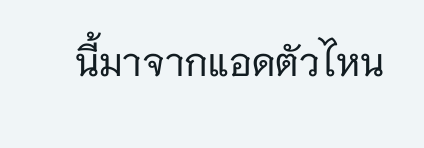นี้มาจากแอดตัวไหน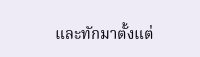และทักมาตั้งแต่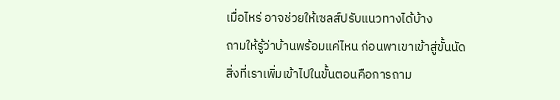เมื่อไหร่ อาจช่วยให้เซลส์ปรับแนวทางได้บ้าง
ถามให้รู้ว่าบ้านพร้อมแค่ไหน ก่อนพาเขาเข้าสู่ขั้นนัด
สิ่งที่เราเพิ่มเข้าไปในขั้นตอนคือการถาม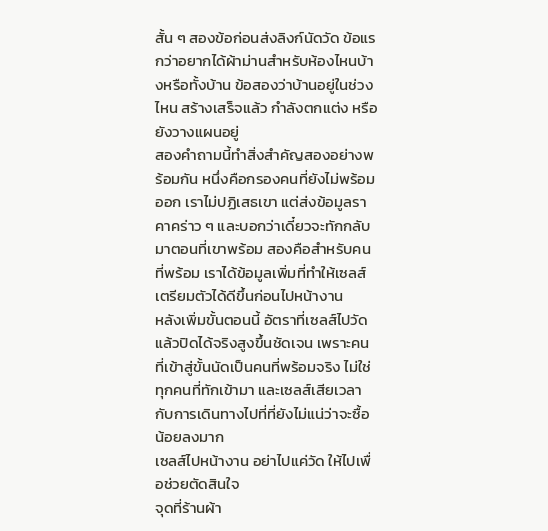สั้น ๆ สองข้อก่อนส่งลิงก์นัดวัด ข้อแรกว่าอยากได้ผ้าม่านสำหรับห้องไหนบ้างหรือทั้งบ้าน ข้อสองว่าบ้านอยู่ในช่วงไหน สร้างเสร็จแล้ว กำลังตกแต่ง หรือยังวางแผนอยู่
สองคำถามนี้ทำสิ่งสำคัญสองอย่างพร้อมกัน หนึ่งคือกรองคนที่ยังไม่พร้อมออก เราไม่ปฏิเสธเขา แต่ส่งข้อมูลราคาคร่าว ๆ และบอกว่าเดี๋ยวจะทักกลับมาตอนที่เขาพร้อม สองคือสำหรับคนที่พร้อม เราได้ข้อมูลเพิ่มที่ทำให้เซลส์เตรียมตัวได้ดีขึ้นก่อนไปหน้างาน
หลังเพิ่มขั้นตอนนี้ อัตราที่เซลส์ไปวัดแล้วปิดได้จริงสูงขึ้นชัดเจน เพราะคนที่เข้าสู่ขั้นนัดเป็นคนที่พร้อมจริง ไม่ใช่ทุกคนที่ทักเข้ามา และเซลส์เสียเวลากับการเดินทางไปที่ที่ยังไม่แน่ว่าจะซื้อน้อยลงมาก
เซลส์ไปหน้างาน อย่าไปแค่วัด ให้ไปเพื่อช่วยตัดสินใจ
จุดที่ร้านผ้า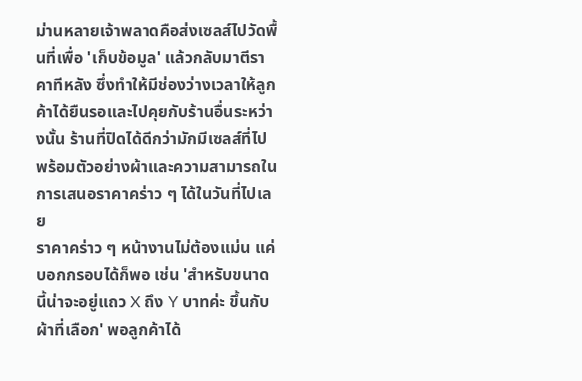ม่านหลายเจ้าพลาดคือส่งเซลส์ไปวัดพื้นที่เพื่อ 'เก็บข้อมูล' แล้วกลับมาตีราคาทีหลัง ซึ่งทำให้มีช่องว่างเวลาให้ลูกค้าได้ยืนรอและไปคุยกับร้านอื่นระหว่างนั้น ร้านที่ปิดได้ดีกว่ามักมีเซลส์ที่ไปพร้อมตัวอย่างผ้าและความสามารถในการเสนอราคาคร่าว ๆ ได้ในวันที่ไปเลย
ราคาคร่าว ๆ หน้างานไม่ต้องแม่น แค่บอกกรอบได้ก็พอ เช่น 'สำหรับขนาดนี้น่าจะอยู่แถว X ถึง Y บาทค่ะ ขึ้นกับผ้าที่เลือก' พอลูกค้าได้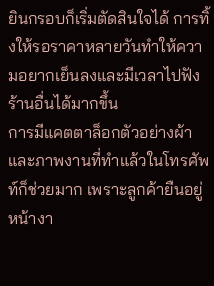ยินกรอบก็เริ่มตัดสินใจได้ การทิ้งให้รอราคาหลายวันทำให้ความอยากเย็นลงและมีเวลาไปฟังร้านอื่นได้มากขึ้น
การมีแคตตาล็อกตัวอย่างผ้าและภาพงานที่ทำแล้วในโทรศัพท์ก็ช่วยมาก เพราะลูกค้ายืนอยู่หน้างา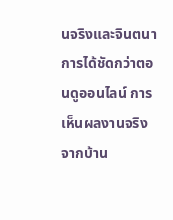นจริงและจินตนาการได้ชัดกว่าตอนดูออนไลน์ การเห็นผลงานจริงจากบ้าน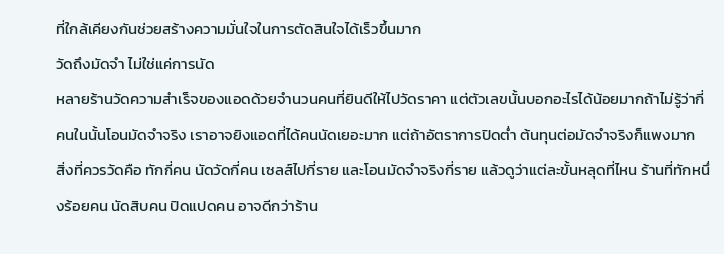ที่ใกล้เคียงกันช่วยสร้างความมั่นใจในการตัดสินใจได้เร็วขึ้นมาก
วัดถึงมัดจำ ไม่ใช่แค่การนัด
หลายร้านวัดความสำเร็จของแอดด้วยจำนวนคนที่ยินดีให้ไปวัดราคา แต่ตัวเลขนั้นบอกอะไรได้น้อยมากถ้าไม่รู้ว่ากี่คนในนั้นโอนมัดจำจริง เราอาจยิงแอดที่ได้คนนัดเยอะมาก แต่ถ้าอัตราการปิดต่ำ ต้นทุนต่อมัดจำจริงก็แพงมาก
สิ่งที่ควรวัดคือ ทักกี่คน นัดวัดกี่คน เซลส์ไปกี่ราย และโอนมัดจำจริงกี่ราย แล้วดูว่าแต่ละขั้นหลุดที่ไหน ร้านที่ทักหนึ่งร้อยคน นัดสิบคน ปิดแปดคน อาจดีกว่าร้าน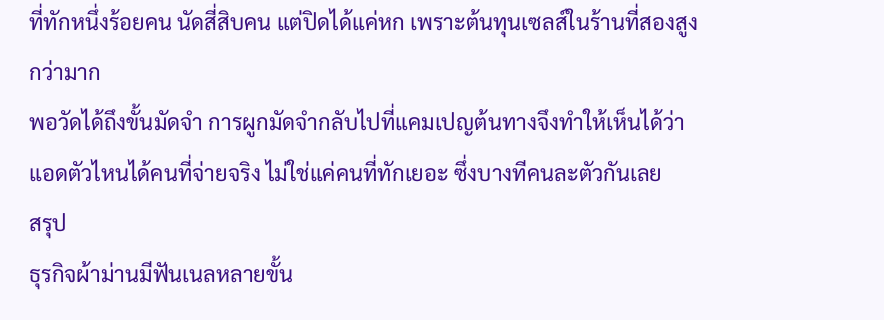ที่ทักหนึ่งร้อยคน นัดสี่สิบคน แต่ปิดได้แค่หก เพราะต้นทุนเซลส์ในร้านที่สองสูงกว่ามาก
พอวัดได้ถึงขั้นมัดจำ การผูกมัดจำกลับไปที่แคมเปญต้นทางจึงทำให้เห็นได้ว่าแอดตัวไหนได้คนที่จ่ายจริง ไม่ใช่แค่คนที่ทักเยอะ ซึ่งบางทีคนละตัวกันเลย
สรุป
ธุรกิจผ้าม่านมีฟันเนลหลายขั้น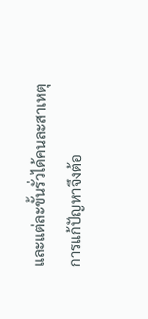และแต่ละขั้นรั่วได้คนละสาเหตุ การแก้ปัญหาจึงต้อ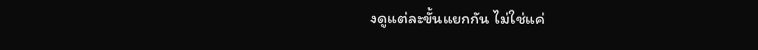งดูแต่ละขั้นแยกกัน ไม่ใช่แค่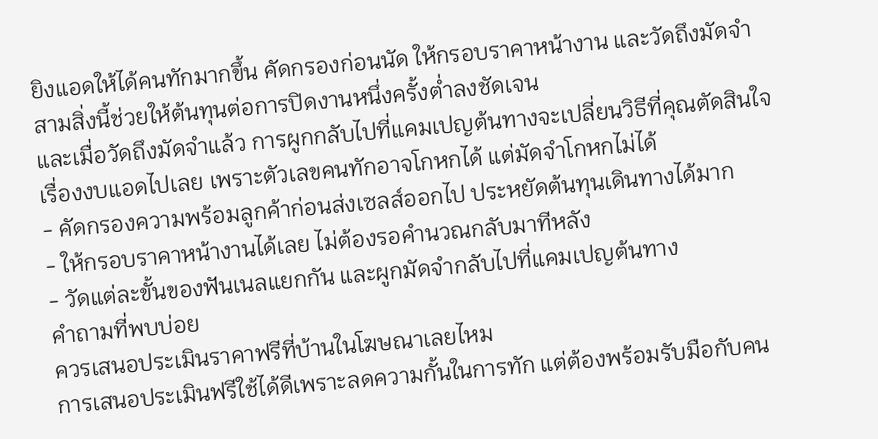ยิงแอดให้ได้คนทักมากขึ้น คัดกรองก่อนนัด ให้กรอบราคาหน้างาน และวัดถึงมัดจำ สามสิ่งนี้ช่วยให้ต้นทุนต่อการปิดงานหนึ่งครั้งต่ำลงชัดเจน
และเมื่อวัดถึงมัดจำแล้ว การผูกกลับไปที่แคมเปญต้นทางจะเปลี่ยนวิธีที่คุณตัดสินใจเรื่องงบแอดไปเลย เพราะตัวเลขคนทักอาจโกหกได้ แต่มัดจำโกหกไม่ได้
- คัดกรองความพร้อมลูกค้าก่อนส่งเซลส์ออกไป ประหยัดต้นทุนเดินทางได้มาก
- ให้กรอบราคาหน้างานได้เลย ไม่ต้องรอคำนวณกลับมาทีหลัง
- วัดแต่ละขั้นของฟันเนลแยกกัน และผูกมัดจำกลับไปที่แคมเปญต้นทาง
คำถามที่พบบ่อย
ควรเสนอประเมินราคาฟรีที่บ้านในโฆษณาเลยไหม
การเสนอประเมินฟรีใช้ได้ดีเพราะลดความกั้นในการทัก แต่ต้องพร้อมรับมือกับคน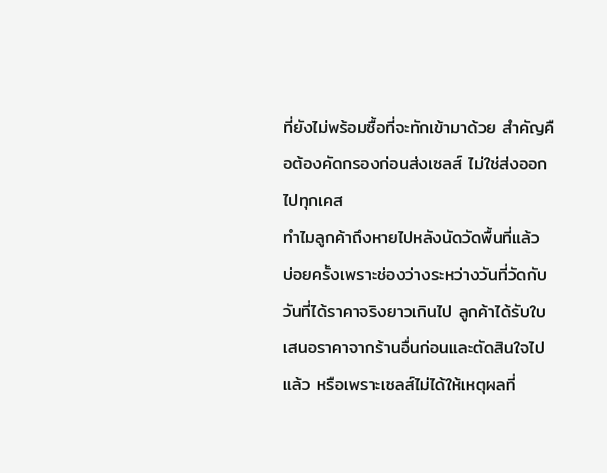ที่ยังไม่พร้อมซื้อที่จะทักเข้ามาด้วย สำคัญคือต้องคัดกรองก่อนส่งเซลส์ ไม่ใช่ส่งออกไปทุกเคส
ทำไมลูกค้าถึงหายไปหลังนัดวัดพื้นที่แล้ว
บ่อยครั้งเพราะช่องว่างระหว่างวันที่วัดกับวันที่ได้ราคาจริงยาวเกินไป ลูกค้าได้รับใบเสนอราคาจากร้านอื่นก่อนและตัดสินใจไปแล้ว หรือเพราะเซลส์ไม่ได้ให้เหตุผลที่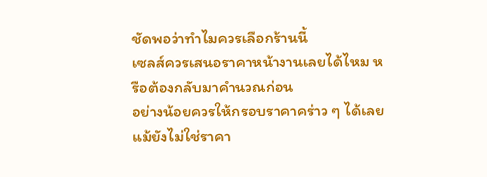ชัดพอว่าทำไมควรเลือกร้านนี้
เซลส์ควรเสนอราคาหน้างานเลยได้ไหม หรือต้องกลับมาคำนวณก่อน
อย่างน้อยควรให้กรอบราคาคร่าว ๆ ได้เลย แม้ยังไม่ใช่ราคา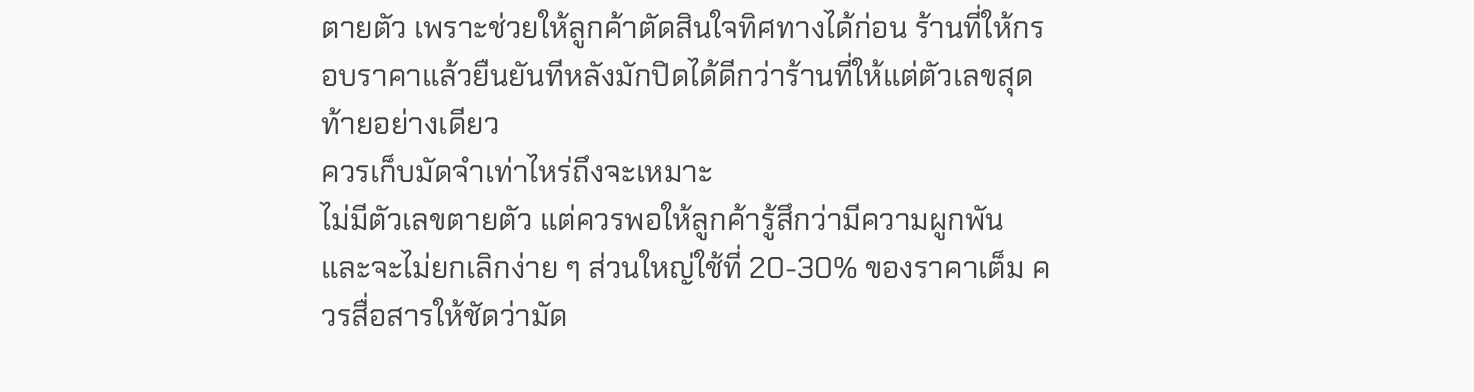ตายตัว เพราะช่วยให้ลูกค้าตัดสินใจทิศทางได้ก่อน ร้านที่ให้กรอบราคาแล้วยืนยันทีหลังมักปิดได้ดีกว่าร้านที่ให้แต่ตัวเลขสุดท้ายอย่างเดียว
ควรเก็บมัดจำเท่าไหร่ถึงจะเหมาะ
ไม่มีตัวเลขตายตัว แต่ควรพอให้ลูกค้ารู้สึกว่ามีความผูกพันและจะไม่ยกเลิกง่าย ๆ ส่วนใหญ่ใช้ที่ 20-30% ของราคาเต็ม ควรสื่อสารให้ชัดว่ามัด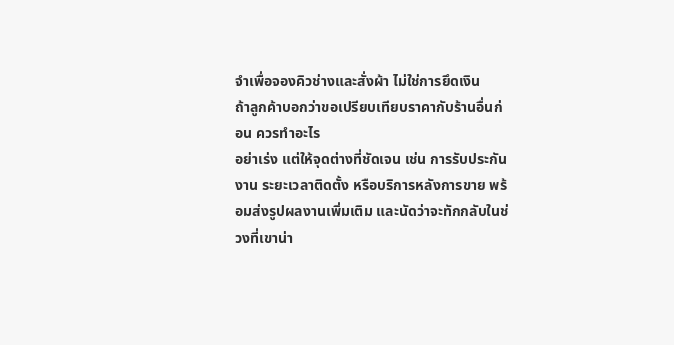จำเพื่อจองคิวช่างและสั่งผ้า ไม่ใช่การยึดเงิน
ถ้าลูกค้าบอกว่าขอเปรียบเทียบราคากับร้านอื่นก่อน ควรทำอะไร
อย่าเร่ง แต่ให้จุดต่างที่ชัดเจน เช่น การรับประกันงาน ระยะเวลาติดตั้ง หรือบริการหลังการขาย พร้อมส่งรูปผลงานเพิ่มเติม และนัดว่าจะทักกลับในช่วงที่เขาน่า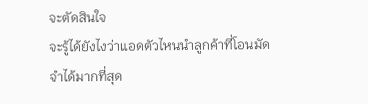จะตัดสินใจ
จะรู้ได้ยังไงว่าแอดตัวไหนนำลูกค้าที่โอนมัดจำได้มากที่สุด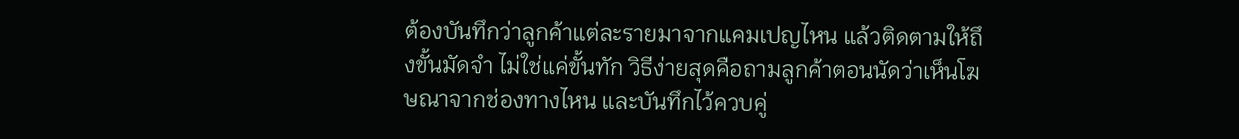ต้องบันทึกว่าลูกค้าแต่ละรายมาจากแคมเปญไหน แล้วติดตามให้ถึงขั้นมัดจำ ไม่ใช่แค่ขั้นทัก วิธีง่ายสุดคือถามลูกค้าตอนนัดว่าเห็นโฆษณาจากช่องทางไหน และบันทึกไว้ควบคู่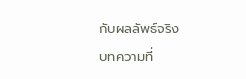กับผลลัพธ์จริง
บทความที่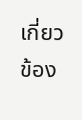เกี่ยวข้อง